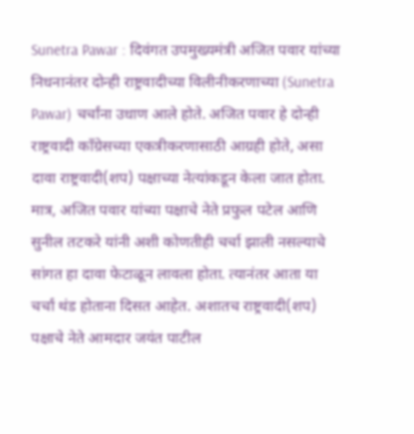Sunetra Pawar : दिवंगत उपमुख्यमंत्री अजित पवार यांच्या निधनानंतर दोन्ही राष्ट्रवादीच्या विलीनीकरणाच्या (Sunetra Pawar) चर्चांना उधाण आले होते. अजित पवार हे दोन्ही राष्ट्रवादी काँग्रेसच्या एकत्रीकरणासाठी आग्रही होते, असा दावा राष्ट्रवादी(शप) पक्षाच्या नेत्यांकडून केला जात होता. मात्र, अजित पवार यांच्या पक्षाचे नेते प्रफुल पटेल आणि सुनील तटकरे यांनी अशी कोणतीही चर्चा झाली नसल्याचे सांगत हा दावा फेटाळून लावला होता. त्यानंतर आता या चर्चां थंड होताना दिसत आहेत. अशातच राष्ट्रवादी(शप) पक्षाचे नेते आमदार जयंत पाटील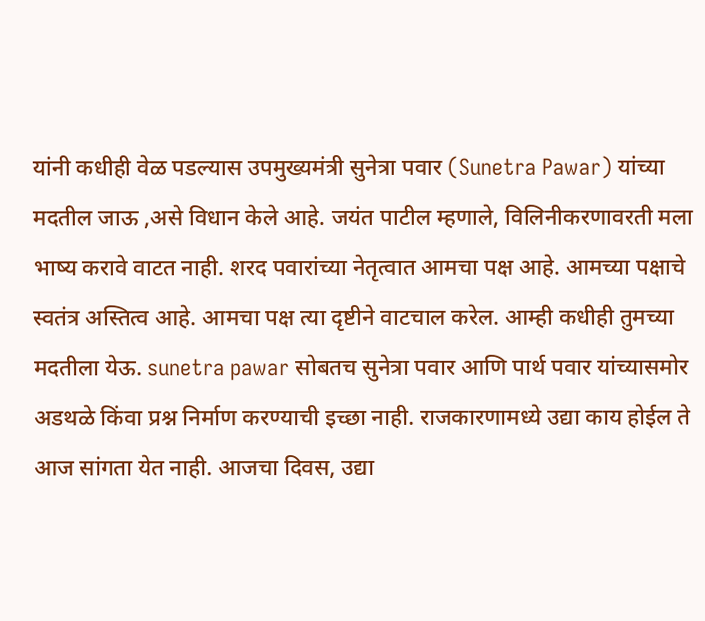यांनी कधीही वेळ पडल्यास उपमुख्यमंत्री सुनेत्रा पवार (Sunetra Pawar) यांच्या मदतील जाऊ ,असे विधान केले आहे. जयंत पाटील म्हणाले, विलिनीकरणावरती मला भाष्य करावे वाटत नाही. शरद पवारांच्या नेतृत्वात आमचा पक्ष आहे. आमच्या पक्षाचे स्वतंत्र अस्तित्व आहे. आमचा पक्ष त्या दृष्टीने वाटचाल करेल. आम्ही कधीही तुमच्या मदतीला येऊ. sunetra pawar सोबतच सुनेत्रा पवार आणि पार्थ पवार यांच्यासमोर अडथळे किंवा प्रश्न निर्माण करण्याची इच्छा नाही. राजकारणामध्ये उद्या काय होईल ते आज सांगता येत नाही. आजचा दिवस, उद्या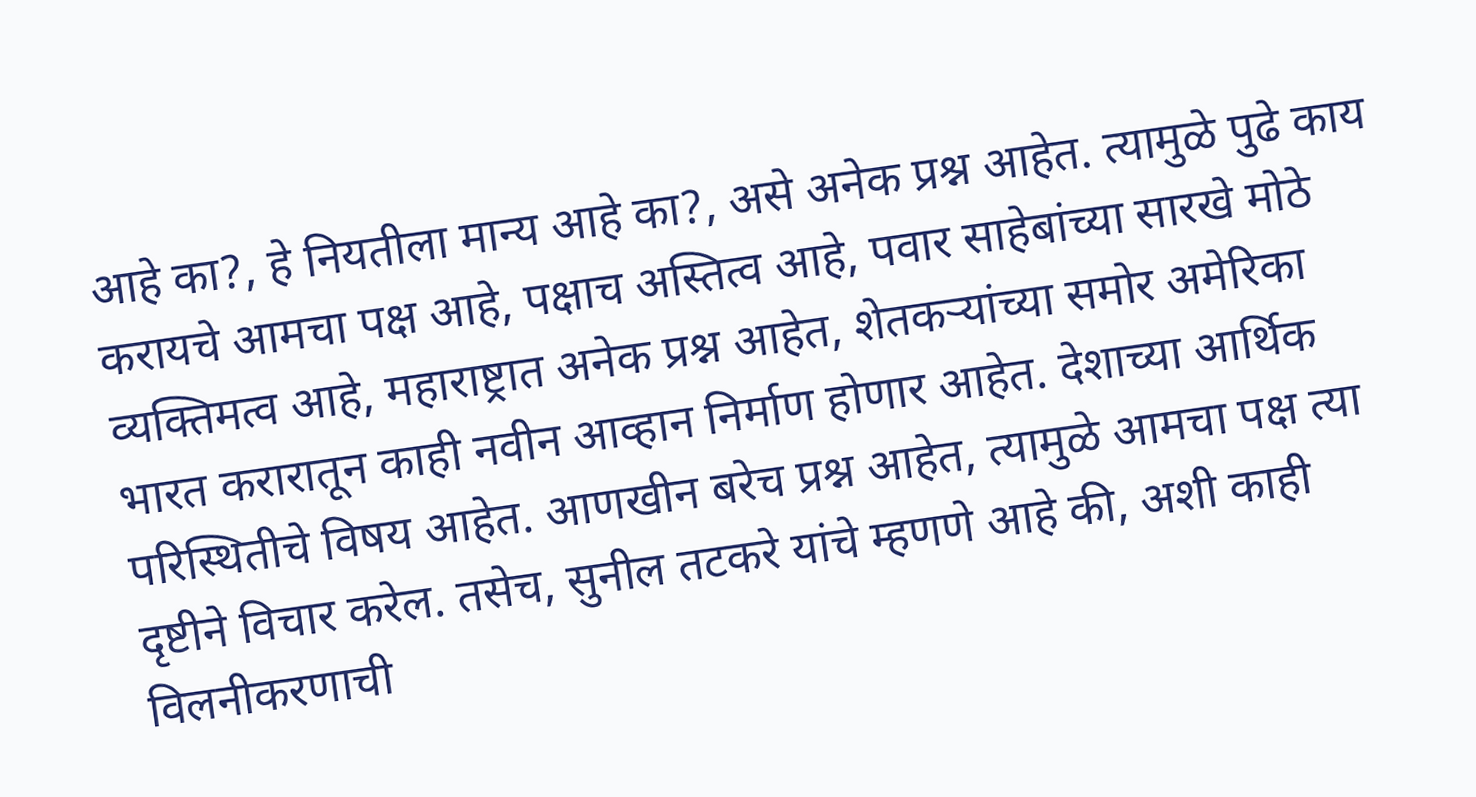आहे का?, हे नियतीला मान्य आहे का?, असे अनेक प्रश्न आहेत. त्यामुळे पुढे काय करायचे आमचा पक्ष आहे, पक्षाच अस्तित्व आहे, पवार साहेबांच्या सारखे मोठे व्यक्तिमत्व आहे, महाराष्ट्रात अनेक प्रश्न आहेत, शेतकऱ्यांच्या समोर अमेरिका भारत करारातून काही नवीन आव्हान निर्माण होणार आहेत. देशाच्या आर्थिक परिस्थितीचे विषय आहेत. आणखीन बरेच प्रश्न आहेत, त्यामुळे आमचा पक्ष त्या दृष्टीने विचार करेल. तसेच, सुनील तटकरे यांचे म्हणणे आहे की, अशी काही विलनीकरणाची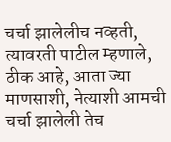चर्चा झालेलीच नव्हती, त्यावरती पाटील म्हणाले, ठीक आहे, आता ज्या माणसाशी, नेत्याशी आमची चर्चा झालेली तेच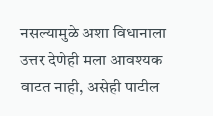नसल्यामुळे अशा विधानाला उत्तर देणेही मला आवश्यक वाटत नाही, असेही पाटील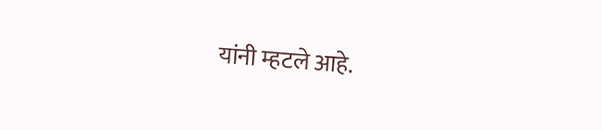यांनी म्हटले आहे.